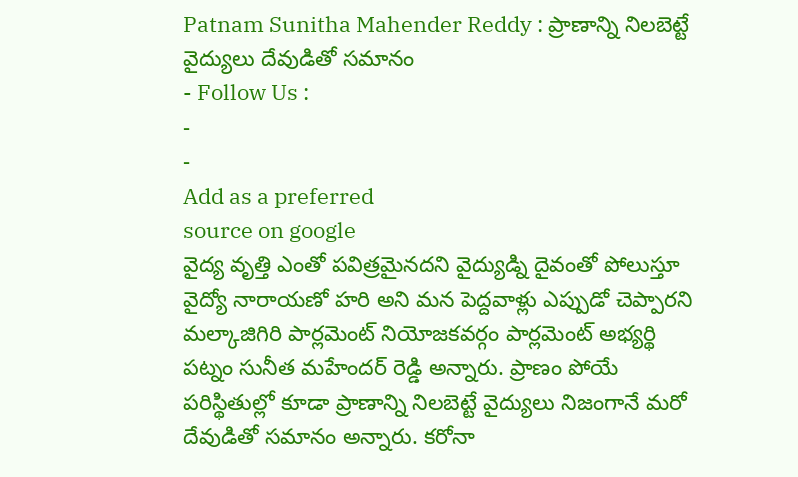Patnam Sunitha Mahender Reddy : ప్రాణాన్ని నిలబెట్టే వైద్యులు దేవుడితో సమానం
- Follow Us :
-
-
Add as a preferred
source on google
వైద్య వృత్తి ఎంతో పవిత్రమైనదని వైద్యుడ్ని దైవంతో పోలుస్తూ వైద్యో నారాయణో హరి అని మన పెద్దవాళ్లు ఎప్పుడో చెప్పారని మల్కాజిగిరి పార్లమెంట్ నియోజకవర్గం పార్లమెంట్ అభ్యర్థి పట్నం సునీత మహేందర్ రెడ్డి అన్నారు. ప్రాణం పోయే పరిస్థితుల్లో కూడా ప్రాణాన్ని నిలబెట్టే వైద్యులు నిజంగానే మరో దేవుడితో సమానం అన్నారు. కరోనా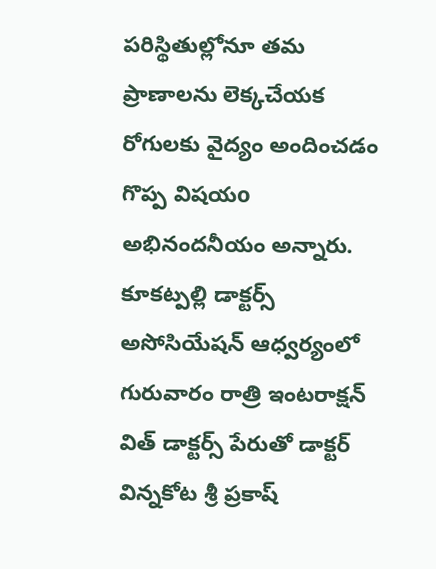పరిస్థితుల్లోనూ తమ ప్రాణాలను లెక్కచేయక రోగులకు వైద్యం అందించడం గొప్ప విషయo అభినందనీయం అన్నారు. కూకట్పల్లి డాక్టర్స్ అసోసియేషన్ ఆధ్వర్యంలో గురువారం రాత్రి ఇంటరాక్షన్ విత్ డాక్టర్స్ పేరుతో డాక్టర్ విన్నకోట శ్రీ ప్రకాష్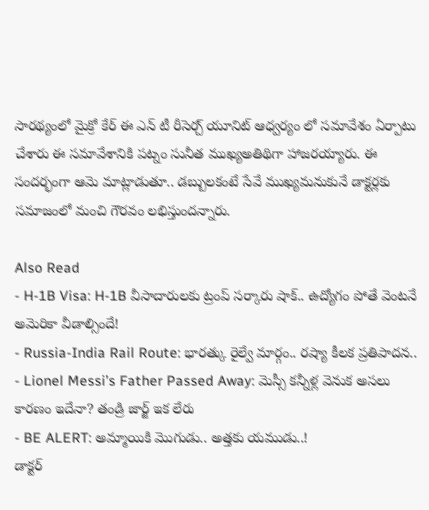సారథ్యంలో మైక్రో కేర్ ఈ ఎన్ టీ రీసెర్చ్ యూనిట్ ఆధ్వర్యం లో సమావేశం ఏర్పాటు చేశారు ఈ సమావేశానికి పట్నం సునీత ముఖ్యఅతిథిగా హాజరయ్యారు. ఈ సందర్భంగా ఆమె మాట్లాడుతూ.. డబ్బులకంటే సేవే ముఖ్యమనుకునే డాక్టర్లకు సమాజంలో మంచి గౌరవం లభిస్తుందన్నారు.

Also Read
- H-1B Visa: H-1B వీసాదారులకు ట్రంప్ సర్కారు షాక్.. ఉద్యోగం పోతే వెంటనే అమెరికా వీడాల్సిందే!
- Russia-India Rail Route: భారత్కు రైల్వే మార్గం.. రష్యా కీలక ప్రతిపాదన..
- Lionel Messi’s Father Passed Away: మెస్సీ కన్నీళ్ల వెనుక అసలు కారణం ఇదేనా? తండ్రి జార్జ్ ఇక లేరు
- BE ALERT: అమ్మాయికి మొగుడు.. అత్తకు యముడు..!
డాక్టర్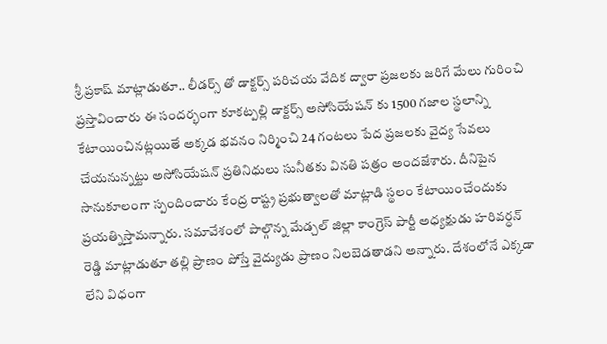శ్రీ ప్రకాష్ మాట్లాడుతూ.. లీడర్స్ తో డాక్టర్స్ పరిచయ వేదిక ద్వారా ప్రజలకు జరిగే మేలు గురించి ప్రస్తావించారు ఈ సందర్భంగా కూకట్పల్లి డాక్టర్స్ అసోసియేషన్ కు 1500 గజాల స్థలాన్ని కేటాయించినట్లయితే అక్కడ భవనం నిర్మించి 24 గంటలు పేద ప్రజలకు వైద్య సేవలు చేయనున్నట్టు అసోసియేషన్ ప్రతినిధులు సునీతకు వినతి పత్రం అందజేశారు. దీనిపైన సానుకూలంగా స్పందించారు కేంద్ర రాష్ట్ర ప్రభుత్వాలతో మాట్లాడి స్థలం కేటాయించేందుకు ప్రయత్నిస్తామన్నారు. సమావేశంలో పాల్గొన్న మేడ్చల్ జిల్లా కాంగ్రెస్ పార్టీ అధ్యక్షుడు హరివర్ధన్ రెడ్డి మాట్లాడుతూ తల్లి ప్రాణం పోస్తే వైద్యుడు ప్రాణం నిలబెడతాడని అన్నారు. దేశంలోనే ఎక్కడా లేని విధంగా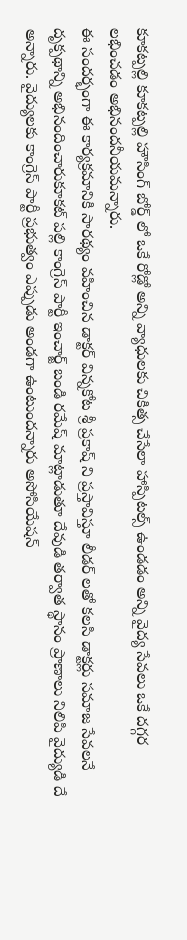కూకట్పల్లి కూకట్పల్లి హౌసింగ్ బోర్డ్ లో ఒకే రోడ్లో అన్ని వ్యాధులకు చికిత్స చేసేలా హాస్పిటల్స్ ఉండడం అన్ని వైద్య సేవలు ఒకే దగ్గర లభించడం అభినందనీయమన్నారు.
ఈ సందర్భంగా ఈ కార్యక్రమానికి సారథ్యం వహించిన డాక్టర్ విన్నకోట శ్రీ ప్రకాష్ ని ప్రస్తావిస్తూ లీడర్ లతో కలసి డాక్టర్లు సమాజ సేవలనే దృక్పథాన్ని అభినందించారుకూకట్ పల్లి కాంగ్రెస్ పార్టీ ఇంచార్జ్ బండి రమేష్ మాట్లాడుతూ దేవుడి తర్వాత స్థానం ప్రాణాలు నిలిపి వైద్యుడి దే అన్నారు. వైద్యులకు కాంగ్రెస్ పార్టీ ప్రభుత్వం ఎప్పుడు అండగా ఉంటుందన్నారు అసోసియేషన్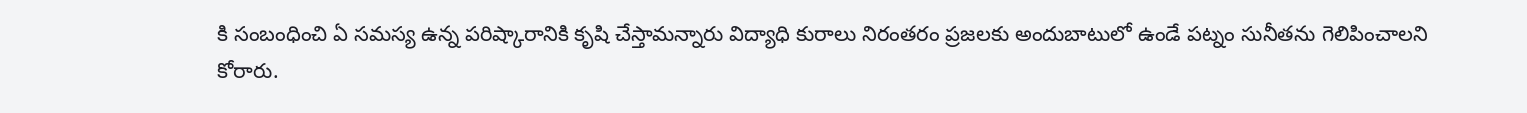కి సంబంధించి ఏ సమస్య ఉన్న పరిష్కారానికి కృషి చేస్తామన్నారు విద్యాధి కురాలు నిరంతరం ప్రజలకు అందుబాటులో ఉండే పట్నం సునీతను గెలిపించాలని కోరారు.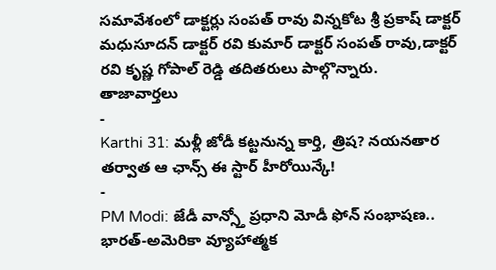సమావేశంలో డాక్టర్లు సంపత్ రావు విన్నకోట శ్రీ ప్రకాష్ డాక్టర్ మధుసూదన్ డాక్టర్ రవి కుమార్ డాక్టర్ సంపత్ రావు,డాక్టర్ రవి కృష్ణ గోపాల్ రెడ్డి తదితరులు పాల్గొన్నారు.
తాజావార్తలు
-
Karthi 31: మళ్లీ జోడీ కట్టనున్న కార్తి, త్రిష? నయనతార తర్వాత ఆ ఛాన్స్ ఈ స్టార్ హీరోయిన్కే!
-
PM Modi: జేడీ వాన్స్తో ప్రధాని మోడీ ఫోన్ సంభాషణ.. భారత్-అమెరికా వ్యూహాత్మక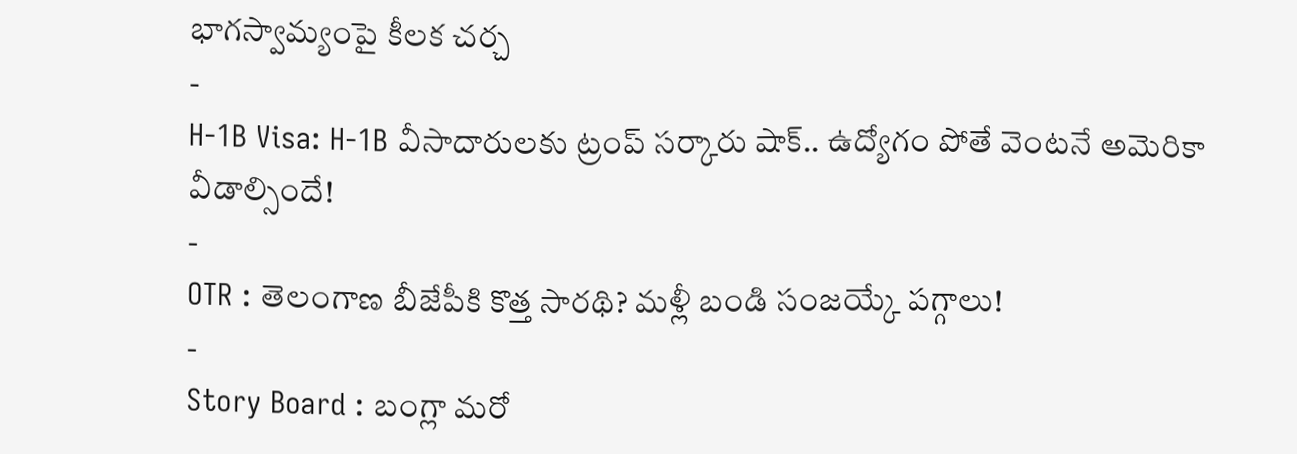భాగస్వామ్యంపై కీలక చర్చ
-
H-1B Visa: H-1B వీసాదారులకు ట్రంప్ సర్కారు షాక్.. ఉద్యోగం పోతే వెంటనే అమెరికా వీడాల్సిందే!
-
OTR : తెలంగాణ బీజేపీకి కొత్త సారథి? మళ్లీ బండి సంజయ్కే పగ్గాలు!
-
Story Board : బంగ్లా మరో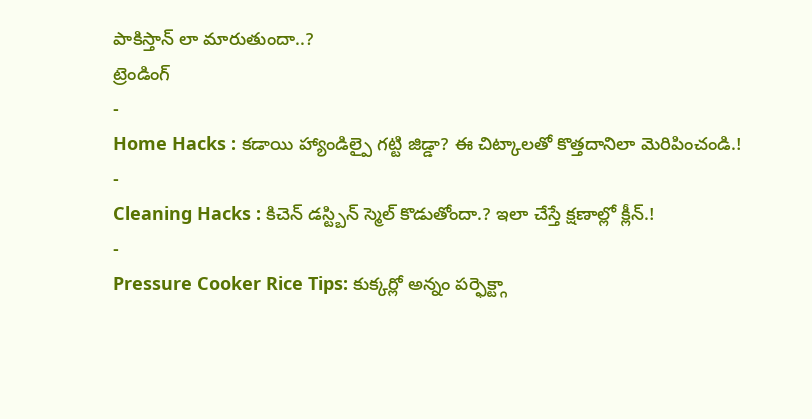పాకిస్తాన్ లా మారుతుందా..?
ట్రెండింగ్
-
Home Hacks : కడాయి హ్యాండిల్పై గట్టి జిడ్డా? ఈ చిట్కాలతో కొత్తదానిలా మెరిపించండి.!
-
Cleaning Hacks : కిచెన్ డస్ట్బిన్ స్మెల్ కొడుతోందా.? ఇలా చేస్తే క్షణాల్లో క్లీన్.!
-
Pressure Cooker Rice Tips: కుక్కర్లో అన్నం పర్ఫెక్ట్గా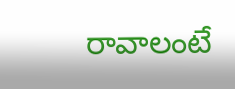రావాలంటే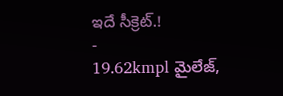ఇదే సీక్రెట్.!
-
19.62kmpl మైలేజ్,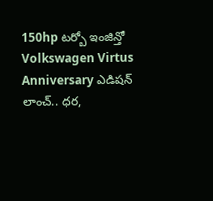150hp టర్బో ఇంజిన్తో Volkswagen Virtus Anniversary ఎడిషన్ లాంచ్.. ధర,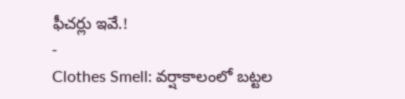ఫీచర్లు ఇవే.!
-
Clothes Smell: వర్షాకాలంలో బట్టల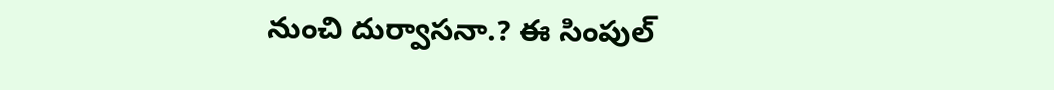నుంచి దుర్వాసనా.? ఈ సింపుల్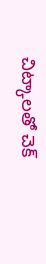చిట్కాలతో చెక్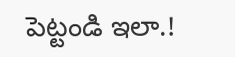పెట్టండి ఇలా.!